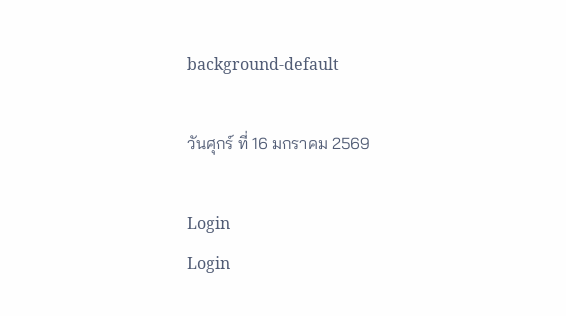background-default

วันศุกร์ ที่ 16 มกราคม 2569

Login
Login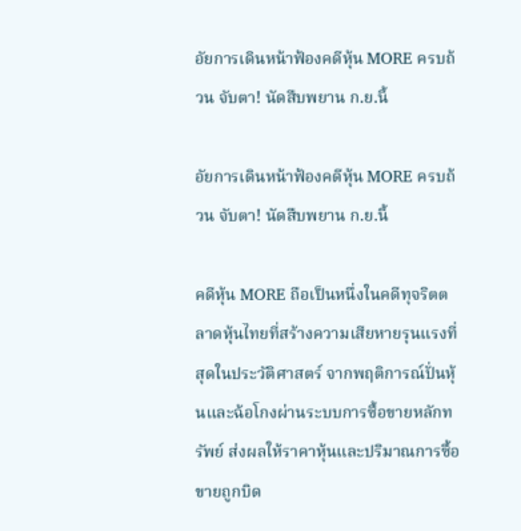อัยการเดินหน้าฟ้องคดีหุ้น MORE ครบถ้วน จับตา! นัดสืบพยาน ก.ย.นี้

อัยการเดินหน้าฟ้องคดีหุ้น MORE ครบถ้วน จับตา! นัดสืบพยาน ก.ย.นี้

คดีหุ้น MORE ถือเป็นหนึ่งในคดีทุจริตตลาดหุ้นไทยที่สร้างความเสียหายรุนแรงที่สุดในประวัติศาสตร์ จากพฤติการณ์ปั่นหุ้นและฉ้อโกงผ่านระบบการซื้อขายหลักทรัพย์ ส่งผลให้ราคาหุ้นและปริมาณการซื้อขายถูกบิด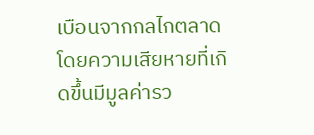เบือนจากกลไกตลาด โดยความเสียหายที่เกิดขึ้นมีมูลค่ารว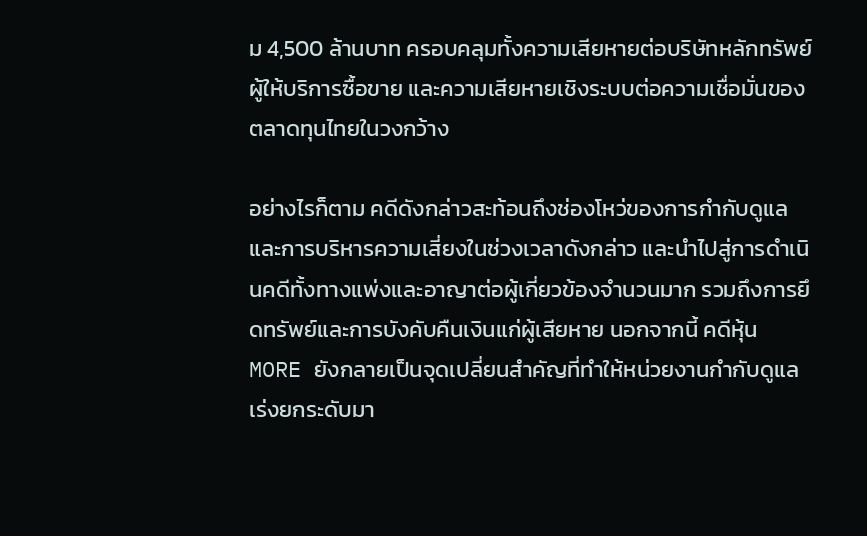ม 4,500 ล้านบาท ครอบคลุมทั้งความเสียหายต่อบริษัทหลักทรัพย์ผู้ให้บริการซื้อขาย และความเสียหายเชิงระบบต่อความเชื่อมั่นของตลาดทุนไทยในวงกว้าง

อย่างไรก็ตาม คดีดังกล่าวสะท้อนถึงช่องโหว่ของการกำกับดูแลและการบริหารความเสี่ยงในช่วงเวลาดังกล่าว และนำไปสู่การดำเนินคดีทั้งทางแพ่งและอาญาต่อผู้เกี่ยวข้องจำนวนมาก รวมถึงการยึดทรัพย์และการบังคับคืนเงินแก่ผู้เสียหาย นอกจากนี้ คดีหุ้น MORE ยังกลายเป็นจุดเปลี่ยนสำคัญที่ทำให้หน่วยงานกำกับดูแลเร่งยกระดับมา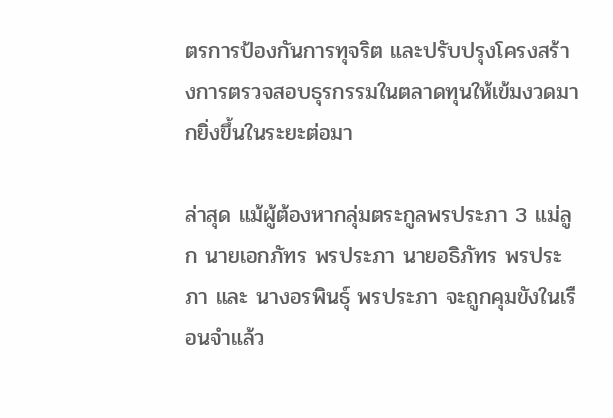ตรการป้องกันการทุจริต และปรับปรุงโครงสร้างการตรวจสอบธุรกรรมในตลาดทุนให้เข้มงวดมากยิ่งขึ้นในระยะต่อมา

ล่าสุด แม้ผู้ต้องหากลุ่มตระกูลพรประภา 3 แม่ลูก นายเอกภัทร พรประภา นายอธิภัทร พรประภา และ นางอรพินธุ์ พรประภา จะถูกคุมขังในเรือนจำแล้ว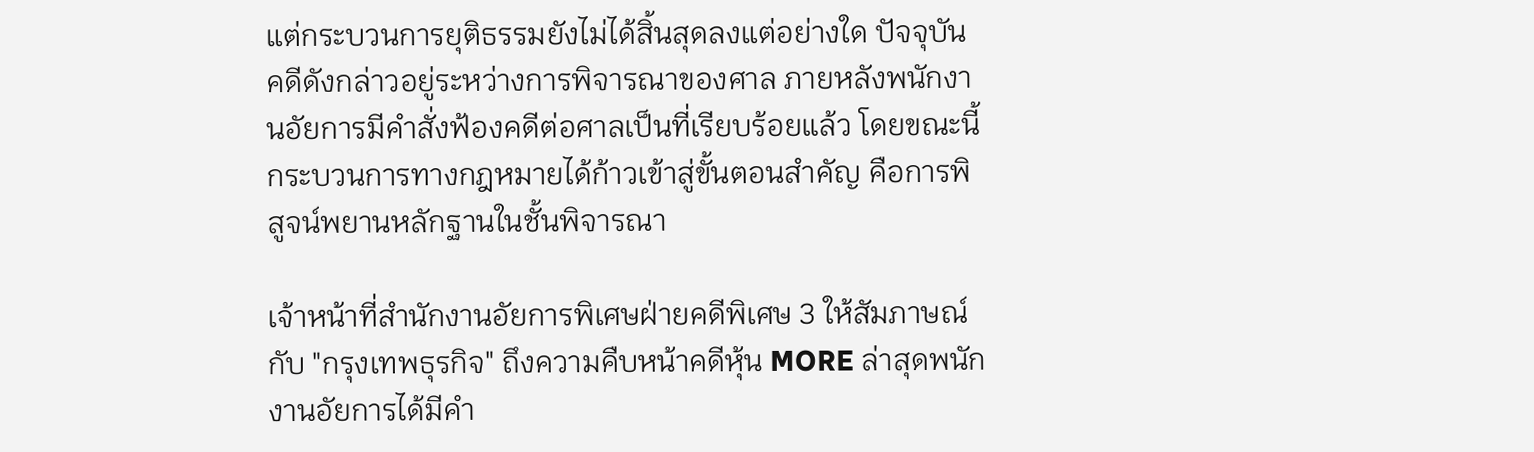แต่กระบวนการยุติธรรมยังไม่ได้สิ้นสุดลงแต่อย่างใด ปัจจุบัน คดีดังกล่าวอยู่ระหว่างการพิจารณาของศาล ภายหลังพนักงานอัยการมีคำสั่งฟ้องคดีต่อศาลเป็นที่เรียบร้อยแล้ว โดยขณะนี้กระบวนการทางกฎหมายได้ก้าวเข้าสู่ขั้นตอนสำคัญ คือการพิสูจน์พยานหลักฐานในชั้นพิจารณา

เจ้าหน้าที่สำนักงานอัยการพิเศษฝ่ายคดีพิเศษ 3 ให้สัมภาษณ์กับ "กรุงเทพธุรกิจ" ถึงความคืบหน้าคดีหุ้น MORE ล่าสุดพนักงานอัยการได้มีคำ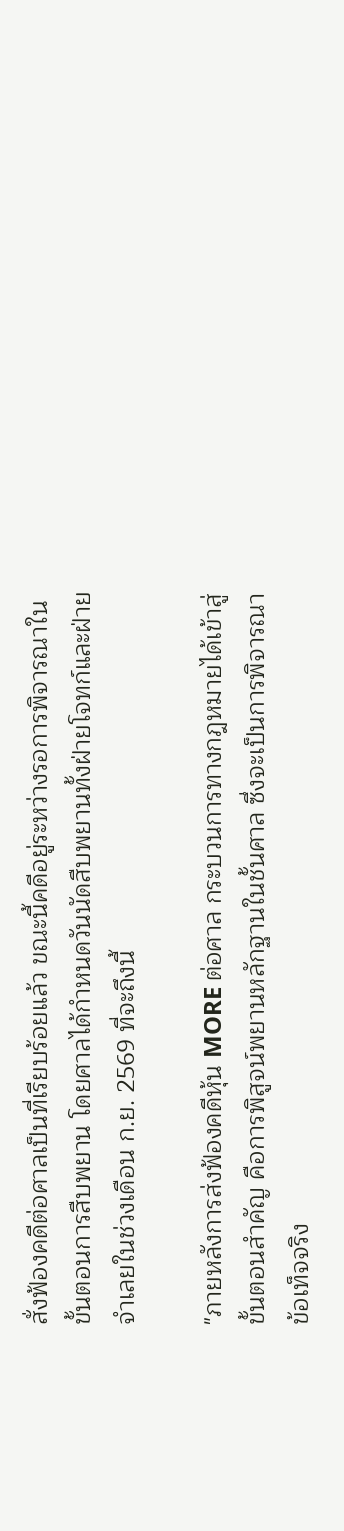สั่งฟ้องคดีต่อศาลเป็นที่เรียบร้อยแล้ว ขณะนี้คดีอยู่ระหว่างรอการพิจารณาในขั้นตอนการสืบพยาน โดยศาลได้กำหนดวันนัดสืบพยานทั้งฝ่ายโจทก์และฝ่ายจำเลยในช่วงเดือน ก.ย. 2569 ที่จะถึงนี้

"ภายหลังการส่งฟ้องคดีหุ้น MORE ต่อศาล กระบวนการทางกฎหมายได้เข้าสู่ขั้นตอนสำคัญ คือการพิสูจน์พยานหลักฐานในชั้นศาล ซึ่งจะเป็นการพิจารณาข้อเท็จจริง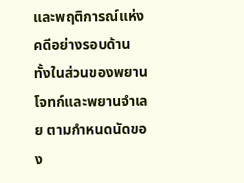และพฤติการณ์แห่งคดีอย่างรอบด้าน ทั้งในส่วนของพยานโจทก์และพยานจำเลย ตามกำหนดนัดของ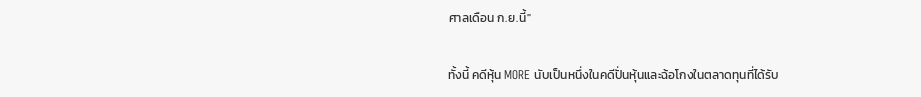ศาลเดือน ก.ย.นี้"

ทั้งนี้ คดีหุ้น MORE นับเป็นหนึ่งในคดีปั่นหุ้นและฉ้อโกงในตลาดทุนที่ได้รับ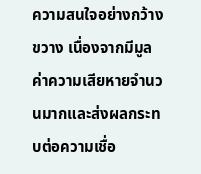ความสนใจอย่างกว้างขวาง เนื่องจากมีมูลค่าความเสียหายจำนวนมากและส่งผลกระทบต่อความเชื่อ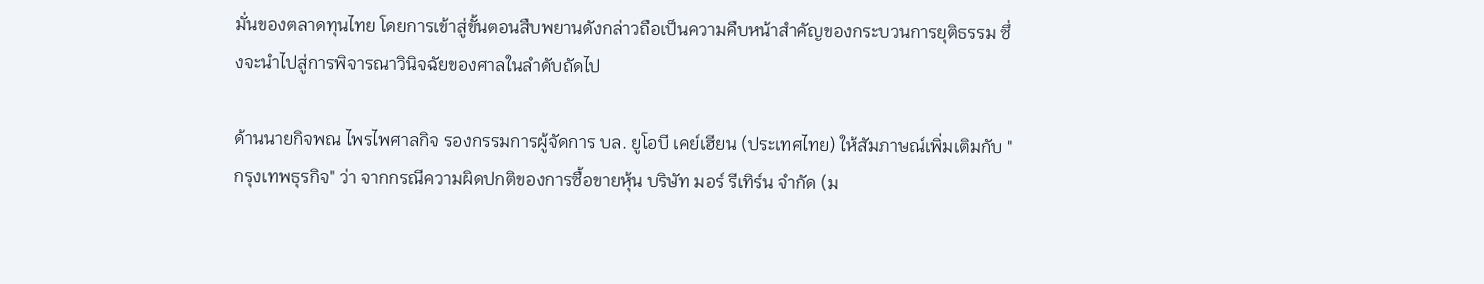มั่นของตลาดทุนไทย โดยการเข้าสู่ขั้นตอนสืบพยานดังกล่าวถือเป็นความคืบหน้าสำคัญของกระบวนการยุติธรรม ซึ่งจะนำไปสู่การพิจารณาวินิจฉัยของศาลในลำดับถัดไป

ด้านนายกิจพณ ไพรไพศาลกิจ รองกรรมการผู้จัดการ บล. ยูโอบี เคย์เฮียน (ประเทศไทย) ให้สัมภาษณ์เพิ่มเติมกับ "กรุงเทพธุรกิจ" ว่า จากกรณีความผิดปกติของการซื้อขายหุ้น บริษัท มอร์ รีเทิร์น จำกัด (ม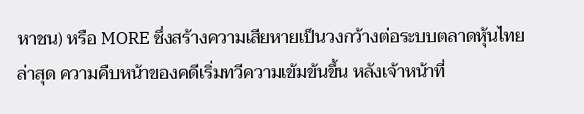หาชน) หรือ MORE ซึ่งสร้างความเสียหายเป็นวงกว้างต่อระบบตลาดหุ้นไทย ล่าสุด ความคืบหน้าของคดีเริ่มทวีความเข้มข้นขึ้น หลังเจ้าหน้าที่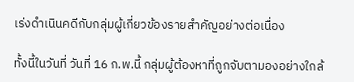เร่งดำเนินคดีกับกลุ่มผู้เกี่ยวข้องรายสำคัญอย่างต่อเนื่อง

ทั้งนี้ในวันที่ วันที่ 16 ก.พ.นี้ กลุ่มผู้ต้องหาที่ถูกจับตามองอย่างใกล้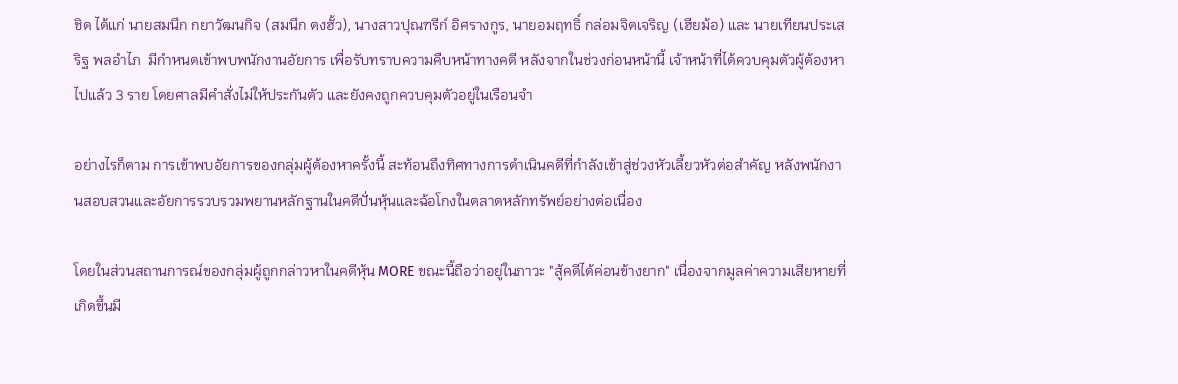ชิด ได้แก่ นายสมนึก กยาวัฒนกิจ (สมนึก ตงฮั้ว), นางสาวปุณฑรีก์ อิศรางกูร, นายอมฤทธิ์ กล่อมจิตเจริญ (เฮียม้อ) และ นายเทียนประเสริฐ พลอำไภ  มีกำหนดเข้าพบพนักงานอัยการ เพื่อรับทราบความคืบหน้าทางคดี หลังจากในช่วงก่อนหน้านี้ เจ้าหน้าที่ได้ควบคุมตัวผู้ต้องหาไปแล้ว 3 ราย โดยศาลมีคำสั่งไม่ให้ประกันตัว และยังคงถูกควบคุมตัวอยู่ในเรือนจำ

อย่างไรก็ตาม การเข้าพบอัยการของกลุ่มผู้ต้องหาครั้งนี้ สะท้อนถึงทิศทางการดำเนินคดีที่กำลังเข้าสู่ช่วงหัวเลี้ยวหัวต่อสำคัญ หลังพนักงานสอบสวนและอัยการรวบรวมพยานหลักฐานในคดีปั่นหุ้นและฉ้อโกงในตลาดหลักทรัพย์อย่างต่อเนื่อง

โดยในส่วนสถานการณ์ของกลุ่มผู้ถูกกล่าวหาในคดีหุ้น MORE ขณะนี้ถือว่าอยู่ในภาวะ "สู้คดีได้ค่อนข้างยาก" เนื่องจากมูลค่าความเสียหายที่เกิดขึ้นมี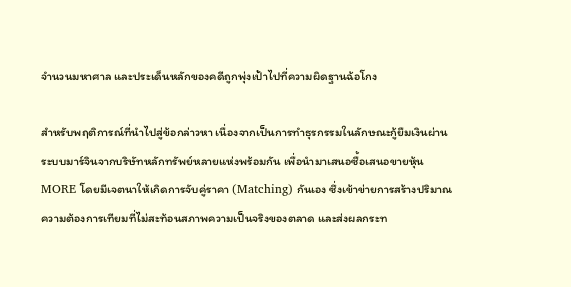จำนวนมหาศาล และประเด็นหลักของคดีถูกพุ่งเป้าไปที่ความผิดฐานฉ้อโกง

สำหรับพฤติการณ์ที่นำไปสู่ข้อกล่าวหา เนื่องจากเป็นการทำธุรกรรมในลักษณะกู้ยืมเงินผ่านระบบมาร์จินจากบริษัทหลักทรัพย์หลายแห่งพร้อมกัน เพื่อนำมาเสนอซื้อเสนอขายหุ้น MORE โดยมีเจตนาให้เกิดการจับคู่ราคา (Matching) กันเอง ซึ่งเข้าข่ายการสร้างปริมาณความต้องการเทียมที่ไม่สะท้อนสภาพความเป็นจริงของตลาด และส่งผลกระท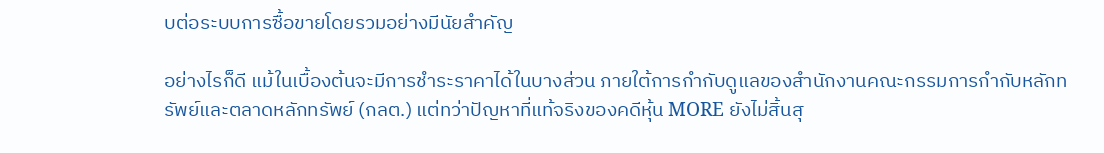บต่อระบบการซื้อขายโดยรวมอย่างมีนัยสำคัญ

อย่างไรก็ดี แม้ในเบื้องต้นจะมีการชำระราคาได้ในบางส่วน ภายใต้การกำกับดูแลของสำนักงานคณะกรรมการกำกับหลักทรัพย์และตลาดหลักทรัพย์ (กลต.) แต่ทว่าปัญหาที่แท้จริงของคดีหุ้น MORE ยังไม่สิ้นสุ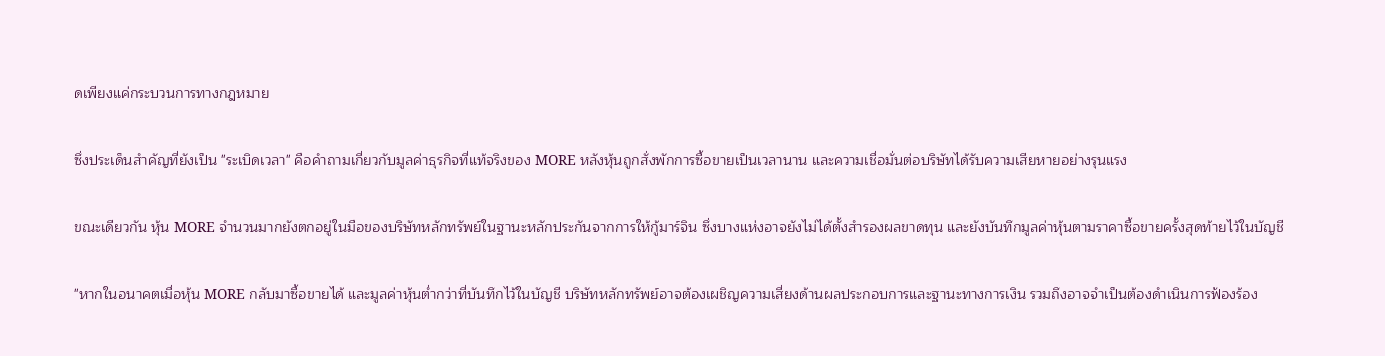ดเพียงแค่กระบวนการทางกฎหมาย

ซึ่งประเด็นสำคัญที่ยังเป็น "ระเบิดเวลา" คือคำถามเกี่ยวกับมูลค่าธุรกิจที่แท้จริงของ MORE หลังหุ้นถูกสั่งพักการซื้อขายเป็นเวลานาน และความเชื่อมั่นต่อบริษัทได้รับความเสียหายอย่างรุนแรง

ขณะเดียวกัน หุ้น MORE จำนวนมากยังตกอยู่ในมือของบริษัทหลักทรัพย์ในฐานะหลักประกันจากการให้กู้มาร์จิน ซึ่งบางแห่งอาจยังไม่ได้ตั้งสำรองผลขาดทุน และยังบันทึกมูลค่าหุ้นตามราคาซื้อขายครั้งสุดท้ายไว้ในบัญชี

"หากในอนาคตเมื่อหุ้น MORE กลับมาซื้อขายได้ และมูลค่าหุ้นต่ำกว่าที่บันทึกไว้ในบัญชี บริษัทหลักทรัพย์อาจต้องเผชิญความเสี่ยงด้านผลประกอบการและฐานะทางการเงิน รวมถึงอาจจำเป็นต้องดำเนินการฟ้องร้อง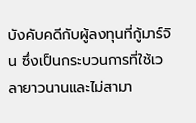บังคับคดีกับผู้ลงทุนที่กู้มาร์จิน ซึ่งเป็นกระบวนการที่ใช้เวลายาวนานและไม่สามา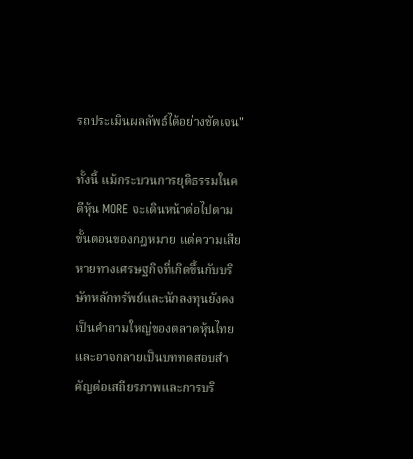รถประเมินผลลัพธ์ได้อย่างชัดเจน"

ทั้งนี้ แม้กระบวนการยุติธรรมในคดีหุ้น MORE จะเดินหน้าต่อไปตามขั้นตอนของกฎหมาย แต่ความเสียหายทางเศรษฐกิจที่เกิดขึ้นกับบริษัทหลักทรัพย์และนักลงทุนยังคงเป็นคำถามใหญ่ของตลาดหุ้นไทย และอาจกลายเป็นบททดสอบสำคัญต่อเสถียรภาพและการบริ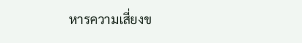หารความเสี่ยงข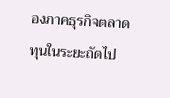องภาคธุรกิจตลาดทุนในระยะถัดไป